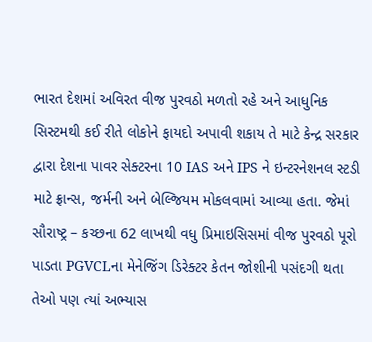ભારત દેશમાં અવિરત વીજ પુરવઠો મળતો રહે અને આધુનિક સિસ્ટમથી કઈ રીતે લોકોને ફાયદો અપાવી શકાય તે માટે કેન્દ્ર સરકાર દ્વારા દેશના પાવર સેક્ટરના 10 IAS અને IPS ને ઇન્ટરનેશનલ સ્ટડી માટે ફ્રાન્સ, જર્મની અને બેલ્જિયમ મોકલવામાં આવ્યા હતા. જેમાં સૌરાષ્ટ્ર – કચ્છના 62 લાખથી વધુ પ્રિમાઇસિસમાં વીજ પુરવઠો પૂરો પાડતા PGVCLના મેનેજિંગ ડિરેક્ટર કેતન જોશીની પસંદગી થતા તેઓ પણ ત્યાં અભ્યાસ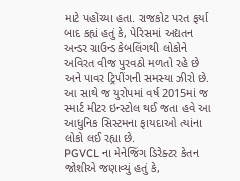માટે પહોંચ્યા હતા. રાજકોટ પરત ફર્યા બાદ કહ્યં હતું કે, પેરિસમાં અદ્યતન અન્ડર ગ્રાઉન્ડ કેબલિંગથી લોકોને અવિરત વીજ પુરવઠો મળતો રહે છે અને પાવર ટ્રિપીંગની સમસ્યા ઝીરો છે. આ સાથે જ યુરોપમાં વર્ષ 2015માં જ સ્માર્ટ મીટર ઇન્સ્ટોલ થઈ જતા હવે આ આધુનિક સિસ્ટમના ફાયદાઓ ત્યાંના લોકો લઈ રહ્યા છે.
PGVCL ના મેનેજિંગ ડિરેક્ટર કેતન જોશીએ જણાવ્યું હતું કે,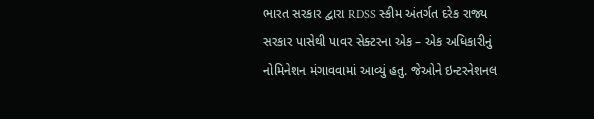ભારત સરકાર દ્વારા RDSS સ્કીમ અંતર્ગત દરેક રાજ્ય સરકાર પાસેથી પાવર સેક્ટરના એક – એક અધિકારીનું નોમિનેશન મંગાવવામાં આવ્યું હતુ. જેઓને ઇન્ટરનેશનલ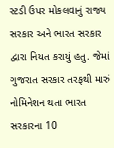સ્ટડી ઉપર મોકલવાનું રાજ્ય સરકાર અને ભારત સરકાર દ્વારા નિયત કરાયું હતુ. જેમાં ગુજરાત સરકાર તરફથી મારું નોમિનેશન થતા ભારત સરકારના 10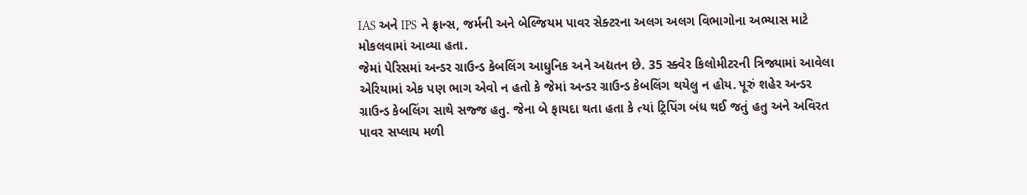IAS અને IPS ને ફ્રાન્સ, જર્મની અને બેલ્જિયમ પાવર સેક્ટરના અલગ અલગ વિભાગોના અભ્યાસ માટે મોકલવામાં આવ્યા હતા.
જેમાં પેરિસમાં અન્ડર ગ્રાઉન્ડ કેબલિંગ આધુનિક અને અદ્યતન છે. 35 સ્ક્વેર કિલોમીટરની ત્રિજ્યામાં આવેલા એરિયામાં એક પણ ભાગ એવો ન હતો કે જેમાં અન્ડર ગ્રાઉન્ડ કેબલિંગ થયેલુ ન હોય. પૂરું શહેર અન્ડર ગ્રાઉન્ડ કેબલિંગ સાથે સજ્જ હતુ. જેના બે ફાયદા થતા હતા કે ત્યાં ટ્રિપિંગ બંધ થઈ જતું હતુ અને અવિરત પાવર સપ્લાય મળી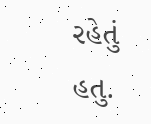રહેતું હતુ.